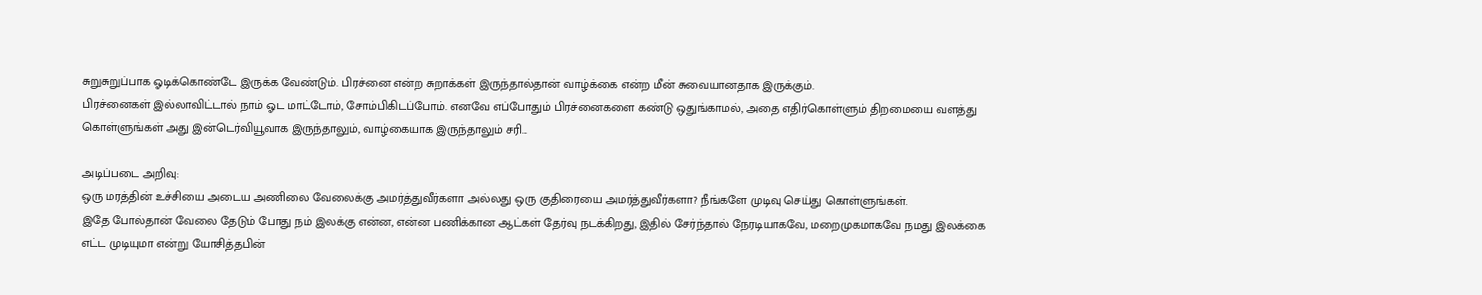சுறுசுறுப்பாக ஓடிக்கொண்டே இருக்க வேண்டும். பிரச்னை என்ற சுறாக்கள் இருந்தால்தான் வாழ்க்கை என்ற மீன் சுவையானதாக இருக்கும்.
பிரச்னைகள் இல்லாவிட்டால் நாம் ஓட மாட்டோம், சோம்பிகிடப்போம். எனவே எப்போதும் பிரச்னைகளை கண்டு ஒதுங்காமல், அதை எதிர்கொள்ளும் திறமையை வளத்து கொள்ளுங்கள் அது இன்டெர்வியூவாக இருந்தாலும், வாழ்கையாக இருந்தாலும் சரி...

அடிப்படை அறிவு:
ஒரு மரத்தின் உச்சியை அடைய அணிலை வேலைக்கு அமர்த்துவீர்களா அல்லது ஒரு குதிரையை அமர்த்துவீர்களா? நீங்களே முடிவு செய்து கொள்ளுங்கள்.
இதே போல்தான் வேலை தேடும் போது நம் இலக்கு என்ன, என்ன பணிக்கான ஆட்கள் தேர்வு நடக்கிறது, இதில் சேர்ந்தால் நேரடியாகவே, மறைமுகமாகவே நமது இலக்கை எட்ட முடியுமா என்று யோசித்தபின்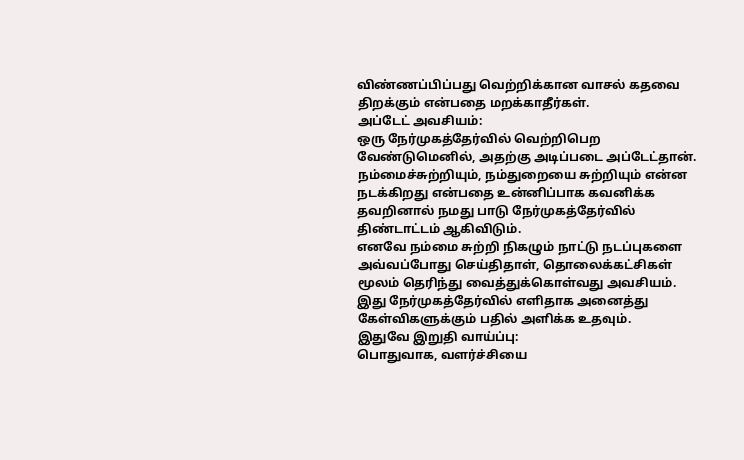விண்ணப்பிப்பது வெற்றிக்கான வாசல் கதவை திறக்கும் என்பதை மறக்காதீர்கள்.
அப்டேட் அவசியம்:
ஒரு நேர்முகத்தேர்வில் வெற்றிபெற வேண்டுமெனில், அதற்கு அடிப்படை அப்டேட்தான். நம்மைச்சுற்றியும், நம்துறையை சுற்றியும் என்ன நடக்கிறது என்பதை உன்னிப்பாக கவனிக்க தவறினால் நமது பாடு நேர்முகத்தேர்வில் திண்டாட்டம் ஆகிவிடும்.
எனவே நம்மை சுற்றி நிகழும் நாட்டு நடப்புகளை அவ்வப்போது செய்திதாள், தொலைக்கட்சிகள் மூலம் தெரிந்து வைத்துக்கொள்வது அவசியம். இது நேர்முகத்தேர்வில் எளிதாக அனைத்து கேள்விகளுக்கும் பதில் அளிக்க உதவும்.
இதுவே இறுதி வாய்ப்பு:
பொதுவாக, வளர்ச்சியை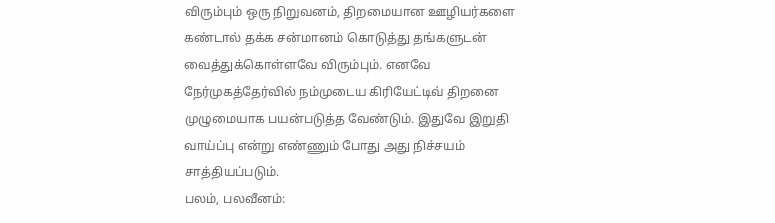விரும்பும் ஒரு நிறுவனம், திறமையான ஊழியர்களை கண்டால் தக்க சன்மானம் கொடுத்து தங்களுடன் வைத்துக்கொள்ளவே விரும்பும். எனவே நேர்முகத்தேர்வில் நம்முடைய கிரியேட்டிவ் திறனை முழுமையாக பயன்படுத்த வேண்டும். இதுவே இறுதி வாய்ப்பு என்று எண்ணும் போது அது நிச்சயம் சாத்தியப்படும்.
பலம், பலவீனம்: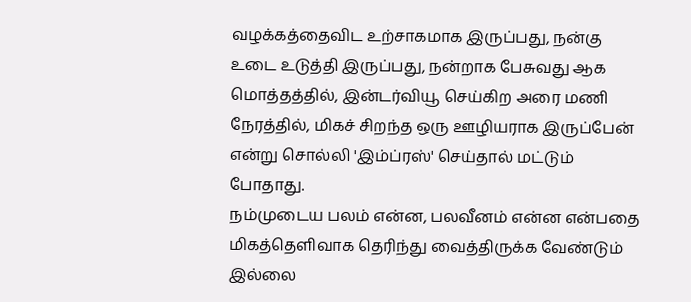வழக்கத்தைவிட உற்சாகமாக இருப்பது, நன்கு உடை உடுத்தி இருப்பது, நன்றாக பேசுவது ஆக மொத்தத்தில், இன்டர்வியூ செய்கிற அரை மணி நேரத்தில், மிகச் சிறந்த ஒரு ஊழியராக இருப்பேன் என்று சொல்லி 'இம்ப்ரஸ்' செய்தால் மட்டும் போதாது.
நம்முடைய பலம் என்ன, பலவீனம் என்ன என்பதை மிகத்தெளிவாக தெரிந்து வைத்திருக்க வேண்டும் இல்லை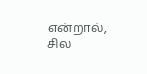என்றால், சில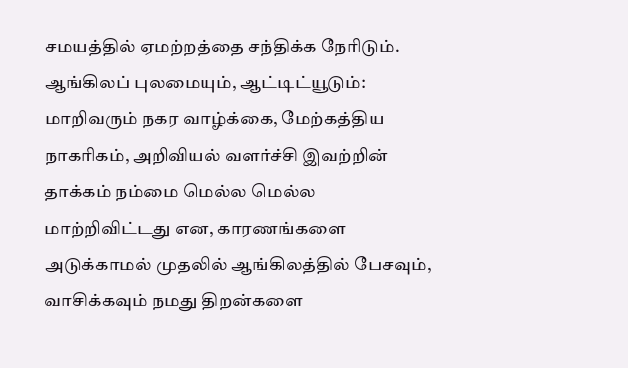சமயத்தில் ஏமற்றத்தை சந்திக்க நேரிடும்.
ஆங்கிலப் புலமையும், ஆட்டிட்யூடும்:
மாறிவரும் நகர வாழ்க்கை, மேற்கத்திய நாகரிகம், அறிவியல் வளர்ச்சி இவற்றின் தாக்கம் நம்மை மெல்ல மெல்ல மாற்றிவிட்டது என, காரணங்களை அடுக்காமல் முதலில் ஆங்கிலத்தில் பேசவும், வாசிக்கவும் நமது திறன்களை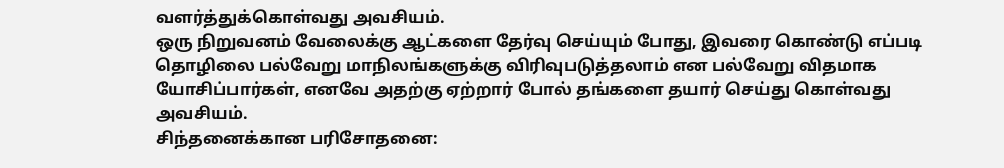வளர்த்துக்கொள்வது அவசியம்.
ஒரு நிறுவனம் வேலைக்கு ஆட்களை தேர்வு செய்யும் போது, இவரை கொண்டு எப்படி தொழிலை பல்வேறு மாநிலங்களுக்கு விரிவுபடுத்தலாம் என பல்வேறு விதமாக யோசிப்பார்கள், எனவே அதற்கு ஏற்றார் போல் தங்களை தயார் செய்து கொள்வது அவசியம்.
சிந்தனைக்கான பரிசோதனை: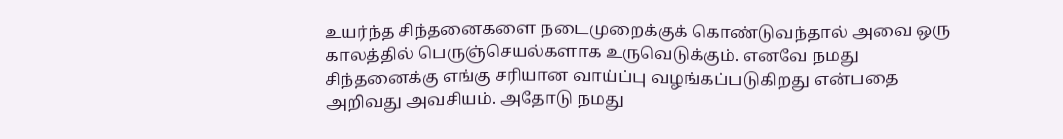உயர்ந்த சிந்தனைகளை நடைமுறைக்குக் கொண்டுவந்தால் அவை ஒரு காலத்தில் பெருஞ்செயல்களாக உருவெடுக்கும். எனவே நமது சிந்தனைக்கு எங்கு சரியான வாய்ப்பு வழங்கப்படுகிறது என்பதை அறிவது அவசியம். அதோடு நமது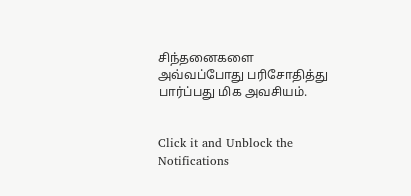சிந்தனைகளை அவ்வப்போது பரிசோதித்து பார்ப்பது மிக அவசியம்.


Click it and Unblock the Notifications